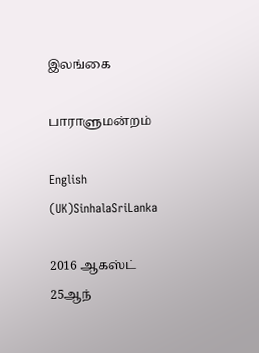இலங்கை

பாராளுமன்றம்

English (UK)SinhalaSriLanka

2016 ஆகஸ்ட் 25ஆந்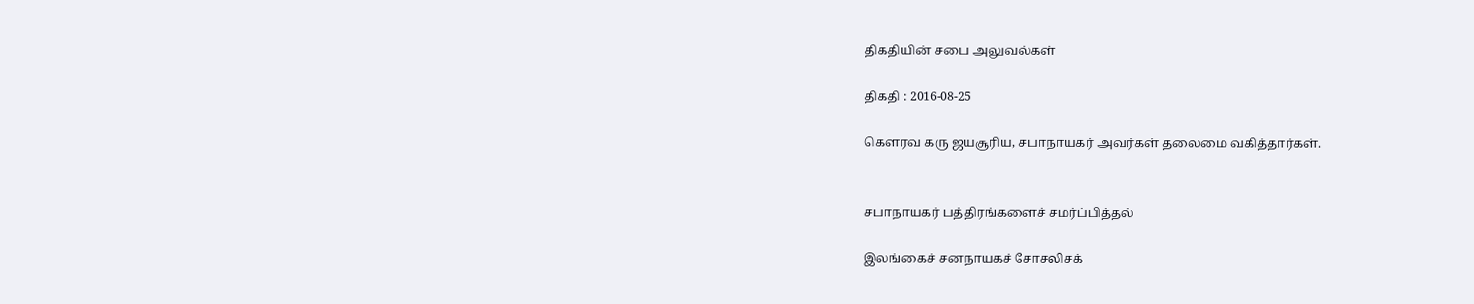திகதியின் சபை அலுவல்கள்

திகதி : 2016-08-25

கௌரவ கரு ஜயசூரிய, சபாநாயகர் அவர்கள் தலைமை வகித்தார்கள்.


சபாநாயகர் பத்திரங்களைச் சமர்ப்பித்தல்

இலங்கைச் சனநாயகச் சோசலிசக்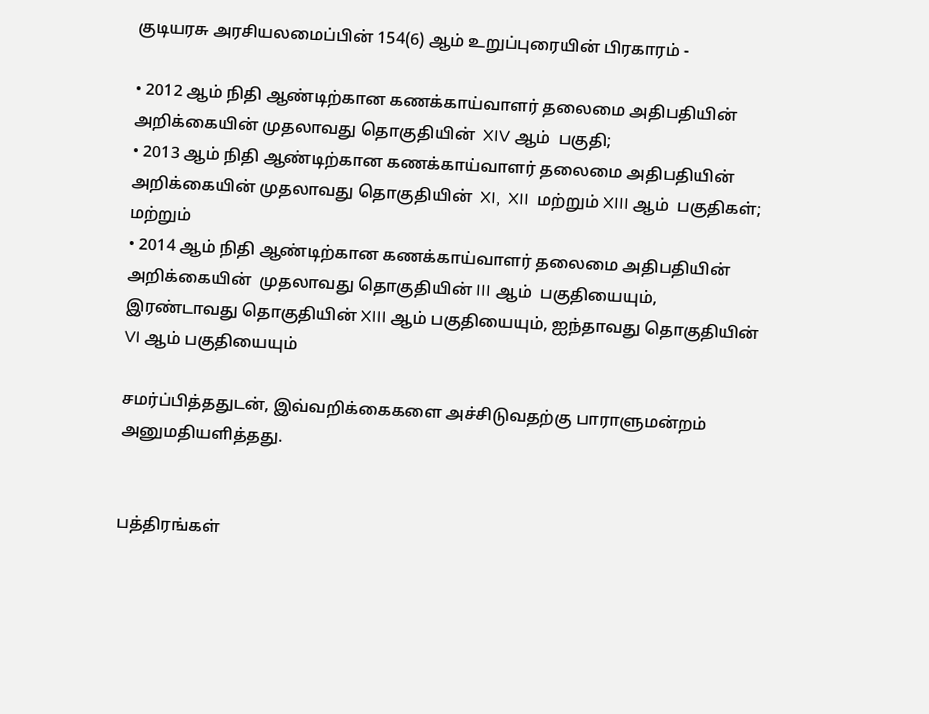குடியரசு அரசியலமைப்பின் 154(6) ஆம் உறுப்புரையின் பிரகாரம் -

• 2012 ஆம் நிதி ஆண்டிற்கான கணக்காய்வாளர் தலைமை அதிபதியின் அறிக்கையின் முதலாவது தொகுதியின்  XIV ஆம்  பகுதி;
• 2013 ஆம் நிதி ஆண்டிற்கான கணக்காய்வாளர் தலைமை அதிபதியின் அறிக்கையின் முதலாவது தொகுதியின்  XI,  XII  மற்றும் XIII ஆம்  பகுதிகள்; மற்றும்
• 2014 ஆம் நிதி ஆண்டிற்கான கணக்காய்வாளர் தலைமை அதிபதியின் அறிக்கையின்  முதலாவது தொகுதியின் III ஆம்  பகுதியையும், இரண்டாவது தொகுதியின் XIII ஆம் பகுதியையும், ஐந்தாவது தொகுதியின் VI ஆம் பகுதியையும்

சமர்ப்பித்ததுடன், இவ்வறிக்கைகளை அச்சிடுவதற்கு பாராளுமன்றம் அனுமதியளித்தது.


பத்திரங்கள்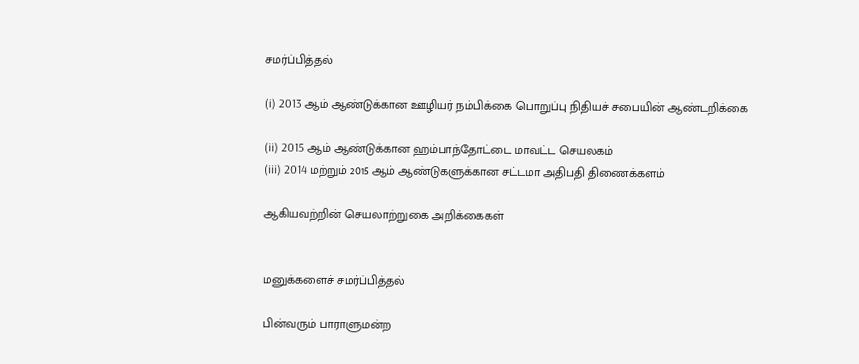சமர்ப்பித்தல்

(i) 2013 ஆம் ஆண்டுக்கான ஊழியர் நம்பிக்கை பொறுப்பு நிதியச் சபையின் ஆண்டறிக்கை

(ii) 2015 ஆம் ஆண்டுக்கான ஹம்பாந்தோட்டை மாவட்ட செயலகம்
(iii) 2014 மற்றும் 2015 ஆம் ஆண்டுகளுக்கான சட்டமா அதிபதி திணைக்களம்

ஆகியவற்றின் செயலாற்றுகை அறிக்கைகள்


மனுக்களைச் சமர்ப்பித்தல்

பின்வரும் பாராளுமன்ற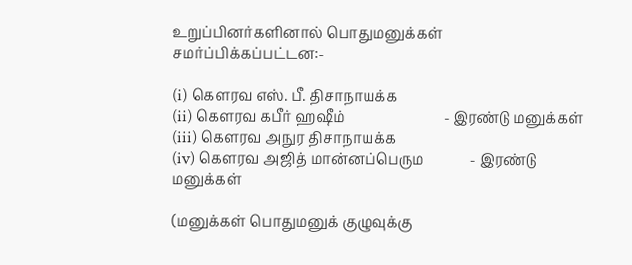உறுப்பினர்களினால் பொதுமனுக்கள் சமர்ப்பிக்கப்பட்டன:-

(i) கௌரவ எஸ். பீ. திசாநாயக்க
(ii) கௌரவ கபீர் ஹஷீம்                            - இரண்டு மனுக்கள்
(iii) கௌரவ அநுர திசாநாயக்க
(iv) கௌரவ அஜித் மான்னப்பெரும             - இரண்டு மனுக்கள்

(மனுக்கள் பொதுமனுக் குழுவுக்கு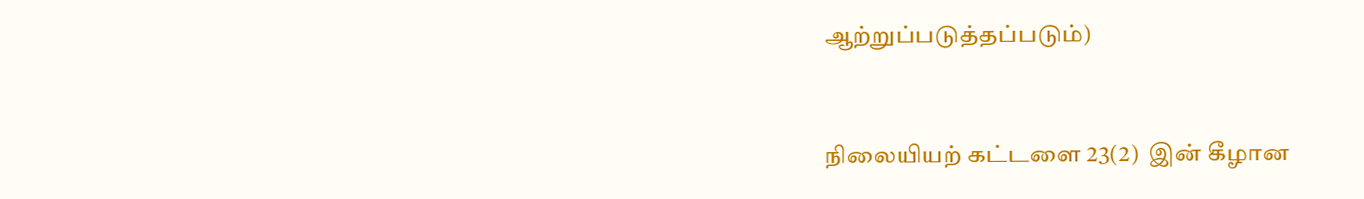ஆற்றுப்படுத்தப்படும்)


நிலையியற் கட்டளை 23(2)  இன் கீழான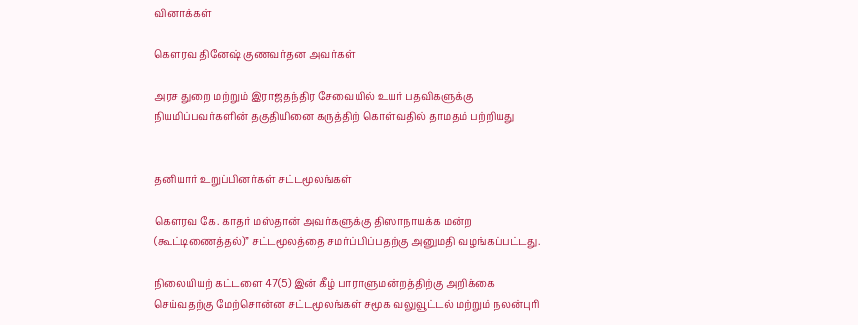வினாக்கள்

கௌரவ தினேஷ் குணவர்தன அவர்கள்

அரச துறை மற்றும் இராஜதந்திர சேவையில் உயர் பதவிகளுக்கு நியமிப்பவர்களின் தகுதியினை கருத்திற் கொள்வதில் தாமதம் பற்றியது


தனியார் உறுப்பினர்கள் சட்டமூலங்கள்

கெளரவ கே. காதர் மஸ்தான் அவர்களுக்கு திஸாநாயக்க மன்ற (கூட்டிணைத்தல்)” சட்டமூலத்தை சமர்ப்பிப்பதற்கு அனுமதி வழங்கப்பட்டது.

நிலையியற் கட்டளை 47(5) இன் கீழ் பாராளுமன்றத்திற்கு அறிக்கை செய்வதற்கு மேற்சொன்ன சட்டமூலங்கள் சமூக வலுவூட்டல் மற்றும் நலன்புரி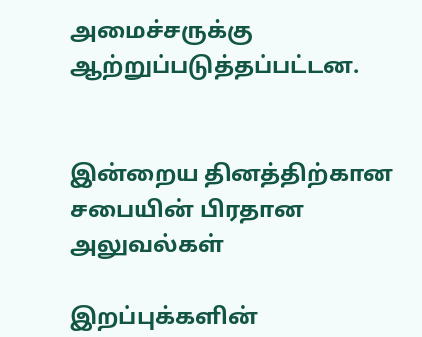அமைச்சருக்கு ஆற்றுப்படுத்தப்பட்டன.


இன்றைய தினத்திற்கான சபையின் பிரதான அலுவல்கள்

இறப்புக்களின்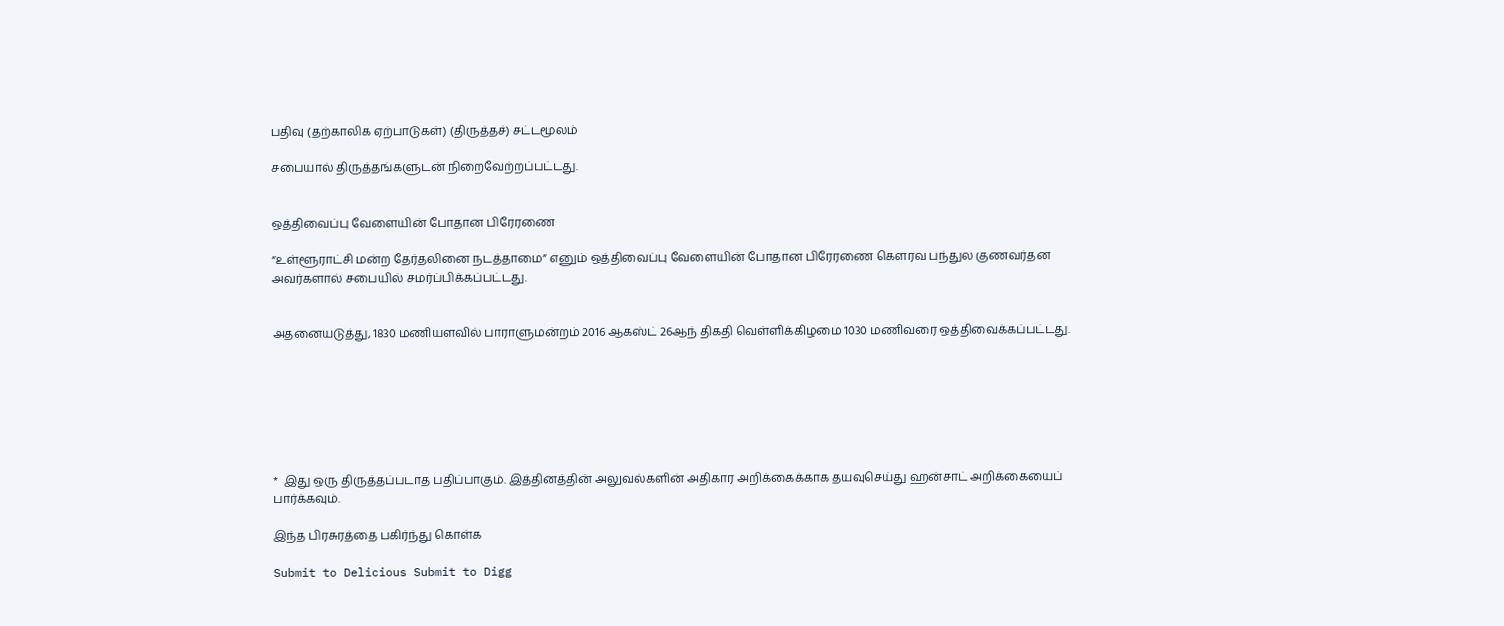பதிவு (தற்காலிக ஏற்பாடுகள்) (திருத்தச்) சட்டமூலம்

சபையால் திருத்தங்களுடன் நிறைவேற்றப்பட்டது.


ஒத்திவைப்பு வேளையின் போதான பிரேரணை

“உள்ளூராட்சி மன்ற தேர்தலினை நடத்தாமை” எனும் ஒத்திவைப்பு வேளையின் போதான பிரேரணை கௌரவ பந்துல குணவர்தன அவர்களால் சபையில் சமர்ப்பிக்கப்பட்டது.


அதனையடுத்து, 1830 மணியளவில் பாராளுமன்றம் 2016 ஆகஸ்ட் 26ஆந் திகதி வெள்ளிக்கிழமை 1030 மணிவரை ஒத்திவைக்கப்பட்டது.







*  இது ஒரு திருத்தப்படாத பதிப்பாகும். இத்தினத்தின் அலுவல்களின் அதிகார அறிக்கைக்காக தயவுசெய்து ஹன்சாட் அறிக்கையைப் பார்க்கவும்.

இந்த பிரசுரத்தை பகிர்ந்து கொள்க

Submit to Delicious Submit to Digg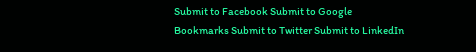Submit to Facebook Submit to Google Bookmarks Submit to Twitter Submit to LinkedIn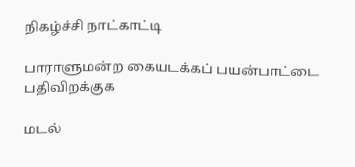நிகழ்ச்சி நாட்காட்டி

பாராளுமன்ற கையடக்கப் பயன்பாட்டை பதிவிறக்குக

மடல்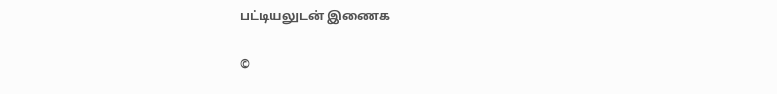பட்டியலுடன் இணைக

©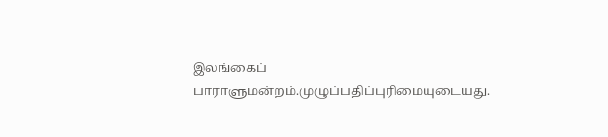இலங்கைப் பாராளுமன்றம்.முழுப்பதிப்புரிமையுடையது.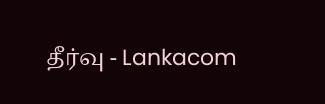தீர்வு - Lankacom